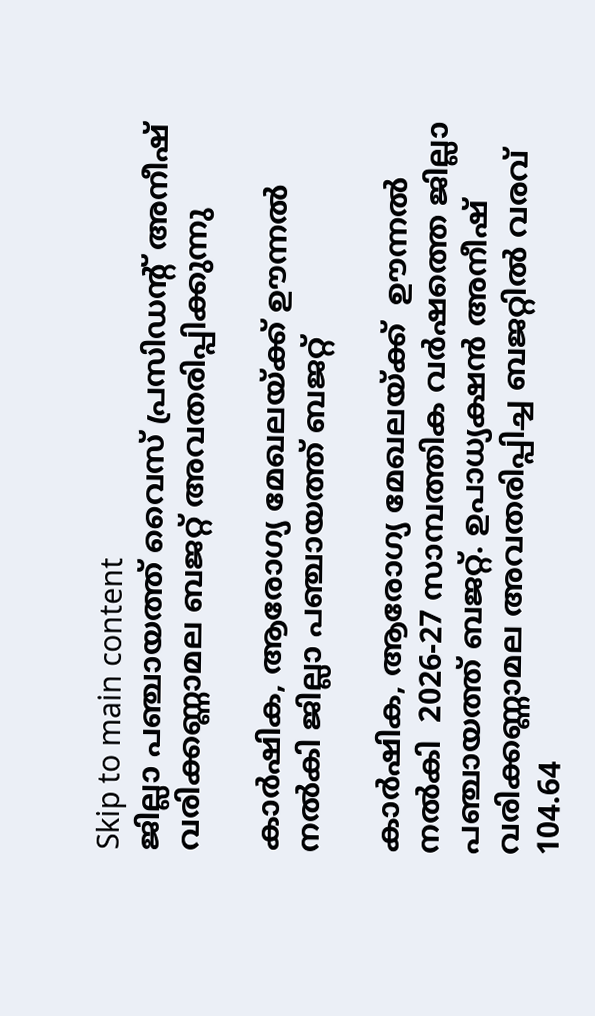Skip to main content
ജില്ലാ പഞ്ചായത്ത് വൈസ് പ്രസിഡന്റ് അനീഷ് വരിക്കണ്ണാമല ബജറ്റ് അവതരിപ്പിക്കുന്നു

കാര്‍ഷിക, ആരോഗ്യ മേഖലയ്ക്ക് ഊന്നല്‍ നല്‍കി ജില്ലാ പഞ്ചായത്ത് ബജറ്റ്

കാര്‍ഷിക, ആരോഗ്യ മേഖലയ്ക്ക്  ഊന്നല്‍ നല്‍കി  2026-27 സാമ്പത്തിക വര്‍ഷത്തെ ജില്ലാ പഞ്ചായത്ത് ബജറ്റ്. ഉപാധ്യക്ഷന്‍ അനീഷ് വരിക്കണ്ണാമല അവതരിപ്പിച്ച ബജറ്റില്‍ വരവ് 104.64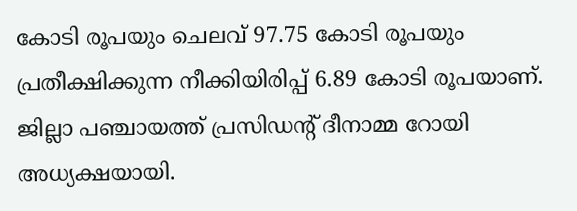കോടി രൂപയും ചെലവ് 97.75 കോടി രൂപയും പ്രതീക്ഷിക്കുന്ന നീക്കിയിരിപ്പ് 6.89 കോടി രൂപയാണ്.  ജില്ലാ പഞ്ചായത്ത് പ്രസിഡന്റ് ദീനാമ്മ റോയി അധ്യക്ഷയായി.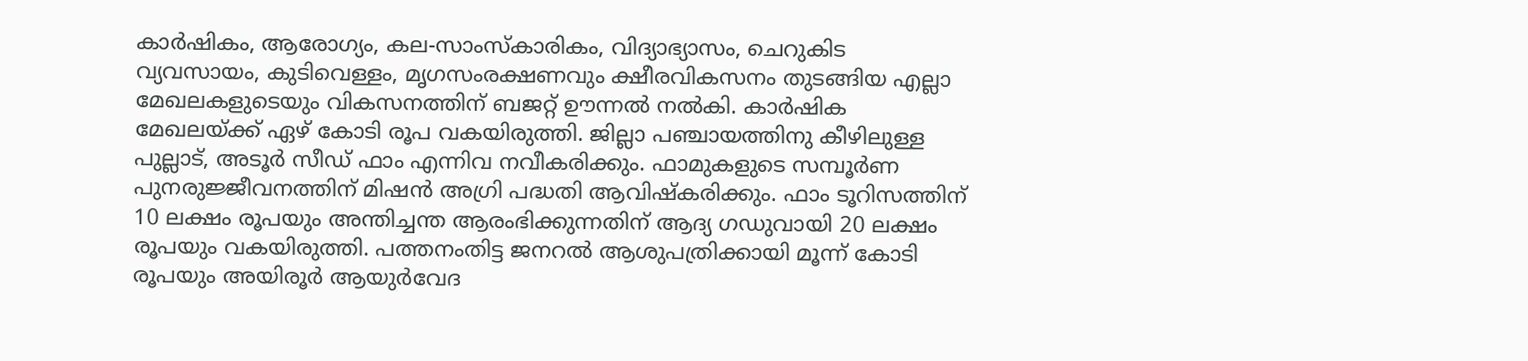കാര്‍ഷികം, ആരോഗ്യം, കല-സാംസ്‌കാരികം, വിദ്യാഭ്യാസം, ചെറുകിട വ്യവസായം, കുടിവെള്ളം, മൃഗസംരക്ഷണവും ക്ഷീരവികസനം തുടങ്ങിയ എല്ലാ മേഖലകളുടെയും വികസനത്തിന് ബജറ്റ് ഊന്നല്‍ നല്‍കി. കാര്‍ഷിക മേഖലയ്ക്ക് ഏഴ് കോടി രൂപ വകയിരുത്തി. ജില്ലാ പഞ്ചായത്തിനു കീഴിലുള്ള പുല്ലാട്, അടൂര്‍ സീഡ് ഫാം എന്നിവ നവീകരിക്കും. ഫാമുകളുടെ സമ്പൂര്‍ണ പുനരുജ്ജീവനത്തിന് മിഷന്‍ അഗ്രി പദ്ധതി ആവിഷ്‌കരിക്കും. ഫാം ടൂറിസത്തിന് 10 ലക്ഷം രൂപയും അന്തിച്ചന്ത ആരംഭിക്കുന്നതിന് ആദ്യ ഗഡുവായി 20 ലക്ഷം രൂപയും വകയിരുത്തി. പത്തനംതിട്ട ജനറല്‍ ആശുപത്രിക്കായി മൂന്ന് കോടി രൂപയും അയിരൂര്‍ ആയുര്‍വേദ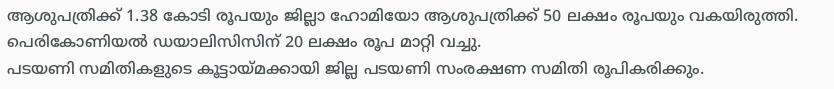ആശുപത്രിക്ക് 1.38 കോടി രൂപയും ജില്ലാ ഹോമിയോ ആശുപത്രിക്ക് 50 ലക്ഷം രൂപയും വകയിരുത്തി. പെരികോണിയല്‍ ഡയാലിസിസിന് 20 ലക്ഷം രൂപ മാറ്റി വച്ചു.
പടയണി സമിതികളുടെ കൂട്ടായ്മക്കായി ജില്ല പടയണി സംരക്ഷണ സമിതി രൂപികരിക്കും.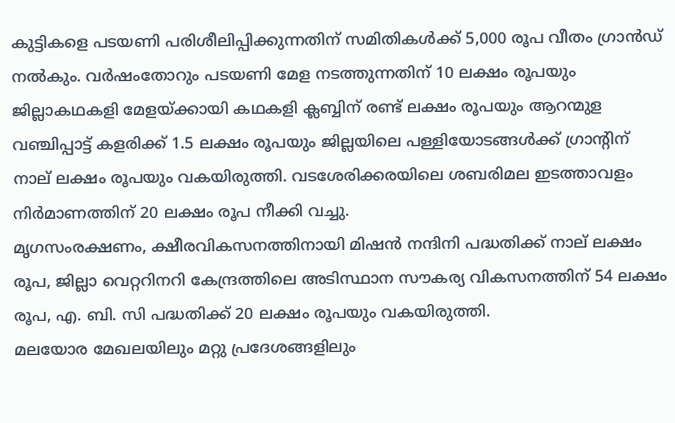കുട്ടികളെ പടയണി പരിശീലിപ്പിക്കുന്നതിന് സമിതികള്‍ക്ക് 5,000 രൂപ വീതം ഗ്രാന്‍ഡ് നല്‍കും. വര്‍ഷംതോറും പടയണി മേള നടത്തുന്നതിന് 10 ലക്ഷം രൂപയും ജില്ലാകഥകളി മേളയ്ക്കായി കഥകളി ക്ലബ്ബിന് രണ്ട് ലക്ഷം രൂപയും ആറന്മുള വഞ്ചിപ്പാട്ട് കളരിക്ക് 1.5 ലക്ഷം രൂപയും ജില്ലയിലെ പള്ളിയോടങ്ങള്‍ക്ക് ഗ്രാന്റിന് നാല് ലക്ഷം രൂപയും വകയിരുത്തി. വടശേരിക്കരയിലെ ശബരിമല ഇടത്താവളം നിര്‍മാണത്തിന് 20 ലക്ഷം രൂപ നീക്കി വച്ചു.
മൃഗസംരക്ഷണം, ക്ഷീരവികസനത്തിനായി മിഷന്‍ നന്ദിനി പദ്ധതിക്ക് നാല് ലക്ഷം രൂപ, ജില്ലാ വെറ്ററിനറി കേന്ദ്രത്തിലെ അടിസ്ഥാന സൗകര്യ വികസനത്തിന് 54 ലക്ഷം രൂപ, എ. ബി. സി പദ്ധതിക്ക് 20 ലക്ഷം രൂപയും വകയിരുത്തി.
മലയോര മേഖലയിലും മറ്റു പ്രദേശങ്ങളിലും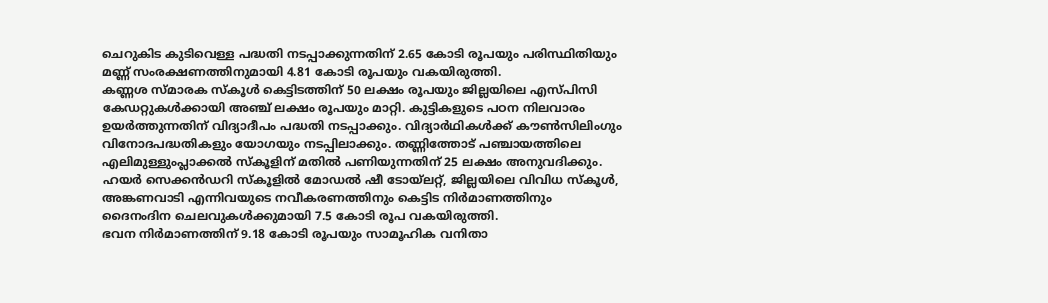ചെറുകിട കുടിവെള്ള പദ്ധതി നടപ്പാക്കുന്നതിന് 2.65 കോടി രൂപയും പരിസ്ഥിതിയും മണ്ണ് സംരക്ഷണത്തിനുമായി 4.81 കോടി രൂപയും വകയിരുത്തി.
കണ്ണശ സ്മാരക സ്‌കൂള്‍ കെട്ടിടത്തിന് 50 ലക്ഷം രൂപയും ജില്ലയിലെ എസ്പിസി  കേഡറ്റുകള്‍ക്കായി അഞ്ച് ലക്ഷം രൂപയും മാറ്റി. കുട്ടികളുടെ പഠന നിലവാരം ഉയര്‍ത്തുന്നതിന് വിദ്യാദീപം പദ്ധതി നടപ്പാക്കും. വിദ്യാര്‍ഥികള്‍ക്ക് കൗണ്‍സിലിംഗും വിനോദപദ്ധതികളും യോഗയും നടപ്പിലാക്കും. തണ്ണിത്തോട് പഞ്ചായത്തിലെ എലിമുള്ളുംപ്ലാക്കല്‍ സ്‌കൂളിന് മതില്‍ പണിയുന്നതിന് 25 ലക്ഷം അനുവദിക്കും. ഹയര്‍ സെക്കന്‍ഡറി സ്‌കൂളില്‍ മോഡല്‍ ഷീ ടോയ്ലറ്റ്, ജില്ലയിലെ വിവിധ സ്‌കൂള്‍, അങ്കണവാടി എന്നിവയുടെ നവീകരണത്തിനും കെട്ടിട നിര്‍മാണത്തിനും ദൈനംദിന ചെലവുകള്‍ക്കുമായി 7.5 കോടി രൂപ വകയിരുത്തി.
ഭവന നിര്‍മാണത്തിന് 9.18 കോടി രൂപയും സാമൂഹിക വനിതാ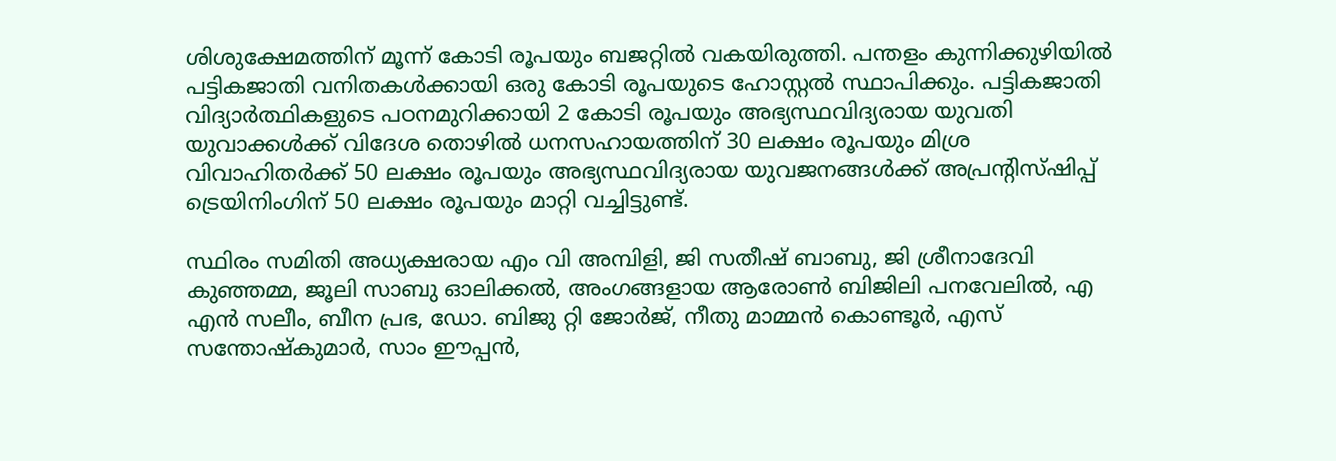ശിശുക്ഷേമത്തിന് മൂന്ന് കോടി രൂപയും ബജറ്റില്‍ വകയിരുത്തി. പന്തളം കുന്നിക്കുഴിയില്‍ പട്ടികജാതി വനിതകള്‍ക്കായി ഒരു കോടി രൂപയുടെ ഹോസ്റ്റല്‍ സ്ഥാപിക്കും. പട്ടികജാതി വിദ്യാര്‍ത്ഥികളുടെ പഠനമുറിക്കായി 2 കോടി രൂപയും അഭ്യസ്ഥവിദ്യരായ യുവതി യുവാക്കള്‍ക്ക് വിദേശ തൊഴില്‍ ധനസഹായത്തിന് 30 ലക്ഷം രൂപയും മിശ്ര വിവാഹിതര്‍ക്ക് 50 ലക്ഷം രൂപയും അഭ്യസ്ഥവിദ്യരായ യുവജനങ്ങള്‍ക്ക് അപ്രന്റിസ്ഷിപ്പ് ട്രെയിനിംഗിന് 50 ലക്ഷം രൂപയും മാറ്റി വച്ചിട്ടുണ്ട്.

സ്ഥിരം സമിതി അധ്യക്ഷരായ എം വി അമ്പിളി, ജി സതീഷ് ബാബു, ജി ശ്രീനാദേവി കുഞ്ഞമ്മ, ജൂലി സാബു ഓലിക്കല്‍, അംഗങ്ങളായ ആരോണ്‍ ബിജിലി പനവേലില്‍, എ എന്‍ സലീം, ബീന പ്രഭ, ഡോ. ബിജു റ്റി ജോര്‍ജ്, നീതു മാമ്മന്‍ കൊണ്ടൂര്‍, എസ് സന്തോഷ്‌കുമാര്‍, സാം ഈപ്പന്‍,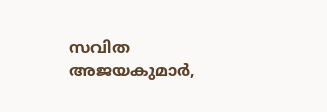സവിത അജയകുമാര്‍,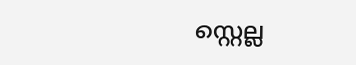സ്റ്റെല്ല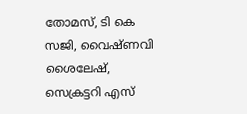തോമസ്, ടി കെ സജി, വൈഷ്ണവി ശൈലേഷ്, സെക്രട്ടറി എസ്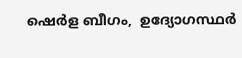ഷെര്‍ള ബീഗം,  ഉദ്യോഗസ്ഥര്‍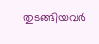തുടങ്ങിയവര്‍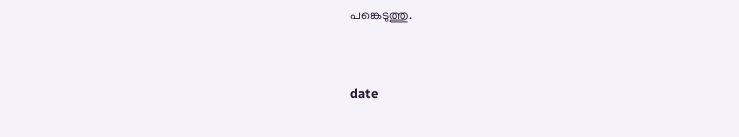പങ്കെടുത്തു.


date